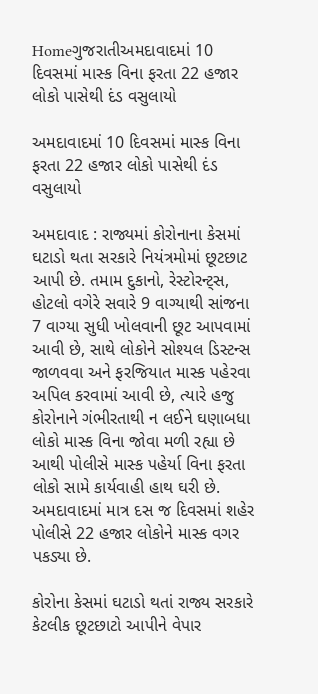Homeગુજરાતીઅમદાવાદમાં 10 દિવસમાં માસ્ક વિના ફરતા 22 હજાર લોકો પાસેથી દંડ વસુલાયો

અમદાવાદમાં 10 દિવસમાં માસ્ક વિના ફરતા 22 હજાર લોકો પાસેથી દંડ વસુલાયો

અમદાવાદ : રાજ્યમાં કોરોનાના કેસમાં ઘટાડો થતા સરકારે નિયંત્રમોમાં છૂટછાટ આપી છે. તમામ દુકાનો, રેસ્ટોરન્ટ્સ, હોટલો વગેરે સવારે 9 વાગ્યાથી સાંજના 7 વાગ્યા સુધી ખોલવાની છૂટ આપવામાં આવી છે, સાથે લોકોને સોશ્યલ ડિસ્ટન્સ જાળવવા અને ફરજિયાત માસ્ક પહેરવા અપિલ કરવામાં આવી છે, ત્યારે હજુ કોરોનાને ગંભીરતાથી ન લઈને ઘણાબધા લોકો માસ્ક વિના જોવા મળી રહ્યા છે આથી પોલીસે માસ્ક પહેર્યા વિના ફરતા લોકો સામે કાર્યવાહી હાથ ઘરી છે. અમદાવાદમાં માત્ર દસ જ દિવસમાં શહેર પોલીસે 22 હજાર લોકોને માસ્ક વગર પકડ્યા છે.

કોરોના કેસમાં ઘટાડો થતાં રાજ્ય સરકારે કેટલીક છૂટછાટો આપીને વેપાર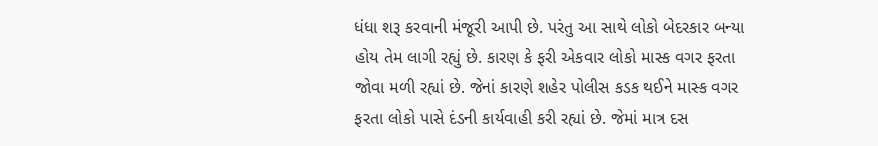ધંધા શરૂ કરવાની મંજૂરી આપી છે. પરંતુ આ સાથે લોકો બેદરકાર બન્યા હોય તેમ લાગી રહ્યું છે. કારણ કે ફરી એકવાર લોકો માસ્ક વગર ફરતા જોવા મળી રહ્યાં છે. જેનાં કારણે શહેર પોલીસ કડક થઈને માસ્ક વગર ફરતા લોકો પાસે દંડની કાર્યવાહી કરી રહ્યાં છે. જેમાં માત્ર દસ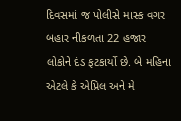દિવસમાં જ પોલીસે માસ્ક વગર બહાર નીકળતા 22 હજાર લોકોને દંડ ફટકાર્યો છે. બે મહિના એટલે કે એપ્રિલ અને મે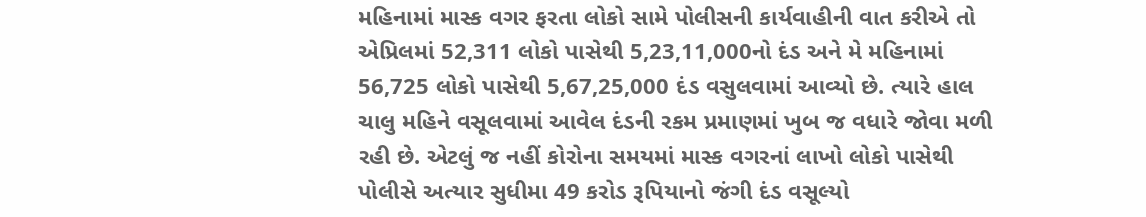મહિનામાં માસ્ક વગર ફરતા લોકો સામે પોલીસની કાર્યવાહીની વાત કરીએ તો એપ્રિલમાં 52,311 લોકો પાસેથી 5,23,11,000નો દંડ અને મે મહિનામાં 56,725 લોકો પાસેથી 5,67,25,000 દંડ વસુલવામાં આવ્યો છે. ત્યારે હાલ ચાલુ મહિને વસૂલવામાં આવેલ દંડની રકમ પ્રમાણમાં ખુબ જ વધારે જોવા મળી રહી છે. એટલું જ નહીં કોરોના સમયમાં માસ્ક વગરનાં લાખો લોકો પાસેથી પોલીસે અત્યાર સુધીમા 49 કરોડ રૂપિયાનો જંગી દંડ વસૂલ્યો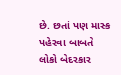છે. છતાં પણ માસ્ક પહેરવા બાબતે લોકો બેદરકાર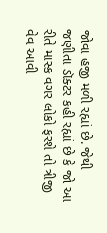જોવા હજી મળી રહ્યાં છે. જેથી જણીતા ડૉક્ટર કહી રહ્યાં છે કે જો આ રીતે માસ્ક વગર લોકો ફરશે તો ત્રીજી વેવ આવી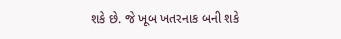શકે છે. જે ખૂબ ખતરનાક બની શકે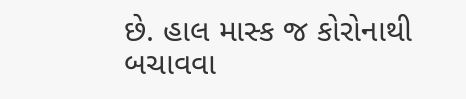છે. હાલ માસ્ક જ કોરોનાથી બચાવવા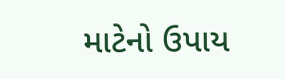માટેનો ઉપાય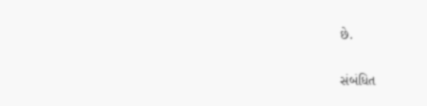છે.

સંબંધિત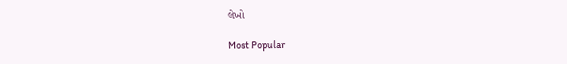લેખો

Most Popular